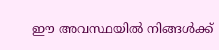ഈ അവസ്ഥയില്‍ നിങ്ങള്‍ക്ക്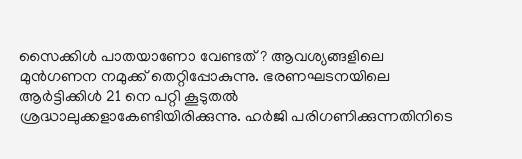സൈക്കിള്‍ പാതയാണോ വേണ്ടത് ? ആവശ്യങ്ങളിലെ മുന്‍ഗണന നമുക്ക് തെറ്റിപ്പോകുന്നു. ഭരണഘടനയിലെ ആര്‍ട്ടിക്കിള്‍ 21 നെ പറ്റി കൂടുതല്‍ ശ്രദ്ധാലുക്കളാകേണ്ടിയിരിക്കുന്നു. ഹര്‍ജി പരിഗണിക്കുന്നതിനിടെ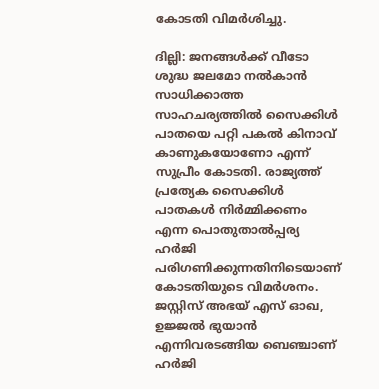കോടതി വിമര്‍ശിച്ചു.

ദില്ലി: ജനങ്ങള്‍ക്ക് വീടോ ശുദ്ധ ജലമോ നല്‍കാന്‍ സാധിക്കാത്ത സാഹചര്യത്തില്‍ സൈക്കിള്‍ പാതയെ പറ്റി പകല്‍ കിനാവ് കാണുകയോണോ എന്ന് സുപ്രീം കോടതി. രാജ്യത്ത് പ്രത്യേക സൈക്കിള്‍ പാതകള്‍ നിര്‍മ്മിക്കണം എന്ന പൊതുതാല്‍പ്പര്യ ഹര്‍ജി പരിഗണിക്കുന്നതിനിടെയാണ് കോടതിയുടെ വിമര്‍ശനം. ജസ്റ്റിസ് അഭയ് എസ് ഓഖ, ഉജ്ജല്‍ ഭുയാന്‍ എന്നിവരടങ്ങിയ ബെഞ്ചാണ് ഹര്‍ജി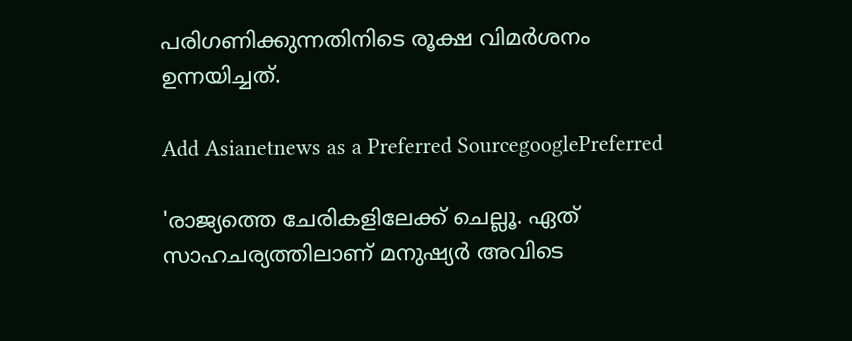പരിഗണിക്കുന്നതിനിടെ രൂക്ഷ വിമര്‍ശനം ഉന്നയിച്ചത്.

Add Asianetnews as a Preferred SourcegooglePreferred

'രാജ്യത്തെ ചേരികളിലേക്ക് ചെല്ലൂ. ഏത് സാഹചര്യത്തിലാണ് മനുഷ്യര്‍ അവിടെ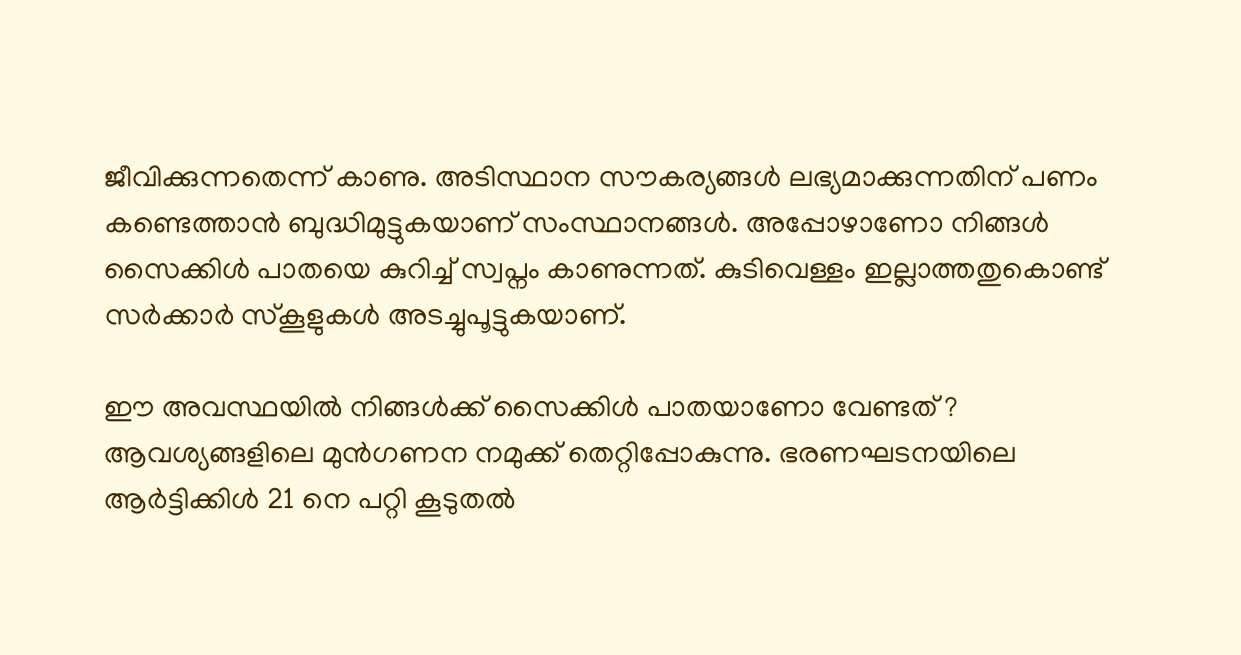ജീവിക്കുന്നതെന്ന് കാണു. അടിസ്ഥാന സൗകര്യങ്ങള്‍ ലഭ്യമാക്കുന്നതിന് പണം കണ്ടെത്താന്‍ ബുദ്ധിമുട്ടുകയാണ് സംസ്ഥാനങ്ങള്‍. അപ്പോഴാണോ നിങ്ങള്‍ സൈക്കിള്‍ പാതയെ കുറിച്ച് സ്വപ്നം കാണുന്നത്. കുടിവെള്ളം ഇല്ലാത്തതുകൊണ്ട് സര്‍ക്കാര്‍ സ്കൂളുകള്‍ അടച്ചുപൂട്ടുകയാണ്.

ഈ അവസ്ഥയില്‍ നിങ്ങള്‍ക്ക് സൈക്കിള്‍ പാതയാണോ വേണ്ടത് ? ആവശ്യങ്ങളിലെ മുന്‍ഗണന നമുക്ക് തെറ്റിപ്പോകുന്നു. ഭരണഘടനയിലെ ആര്‍ട്ടിക്കിള്‍ 21 നെ പറ്റി കൂടുതല്‍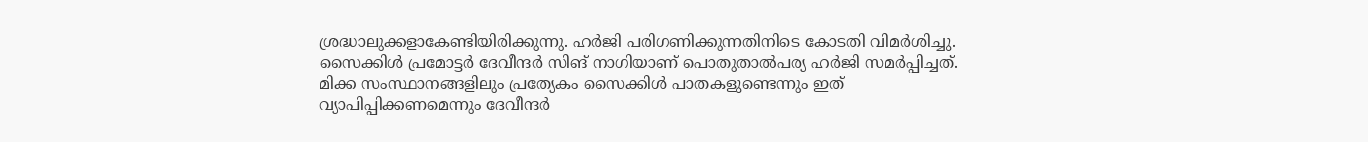ശ്രദ്ധാലുക്കളാകേണ്ടിയിരിക്കുന്നു. ഹര്‍ജി പരിഗണിക്കുന്നതിനിടെ കോടതി വിമര്‍ശിച്ചു. സൈക്കിള്‍ പ്രമോട്ടര്‍ ദേവീന്ദര്‍ സിങ് നാഗിയാണ് പൊതുതാല്‍പര്യ ഹര്‍ജി സമര്‍പ്പിച്ചത്. മിക്ക സംസ്ഥാനങ്ങളിലും പ്രത്യേകം സൈക്കിള്‍ പാതകളുണ്ടെന്നും ഇത് വ്യാപിപ്പിക്കണമെന്നും ദേവീന്ദര്‍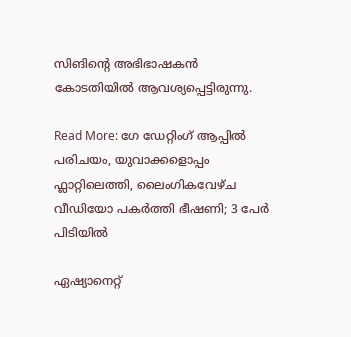സിങിന്‍റെ അഭിഭാഷകന്‍ കോടതിയില്‍ ആവശ്യപ്പെട്ടിരുന്നു.

Read More: ഗേ ഡേറ്റിംഗ് ആപ്പിൽ പരിചയം, യുവാക്കളൊപ്പം ഫ്ലാറ്റിലെത്തി, ലൈംഗികവേഴ്ച വീഡിയോ പകർത്തി ഭീഷണി; 3 പേർ പിടിയിൽ

ഏഷ്യാനെറ്റ്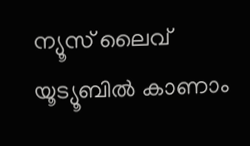ന്യൂസ് ലൈവ് യൂട്യൂബിൽ കാണാം